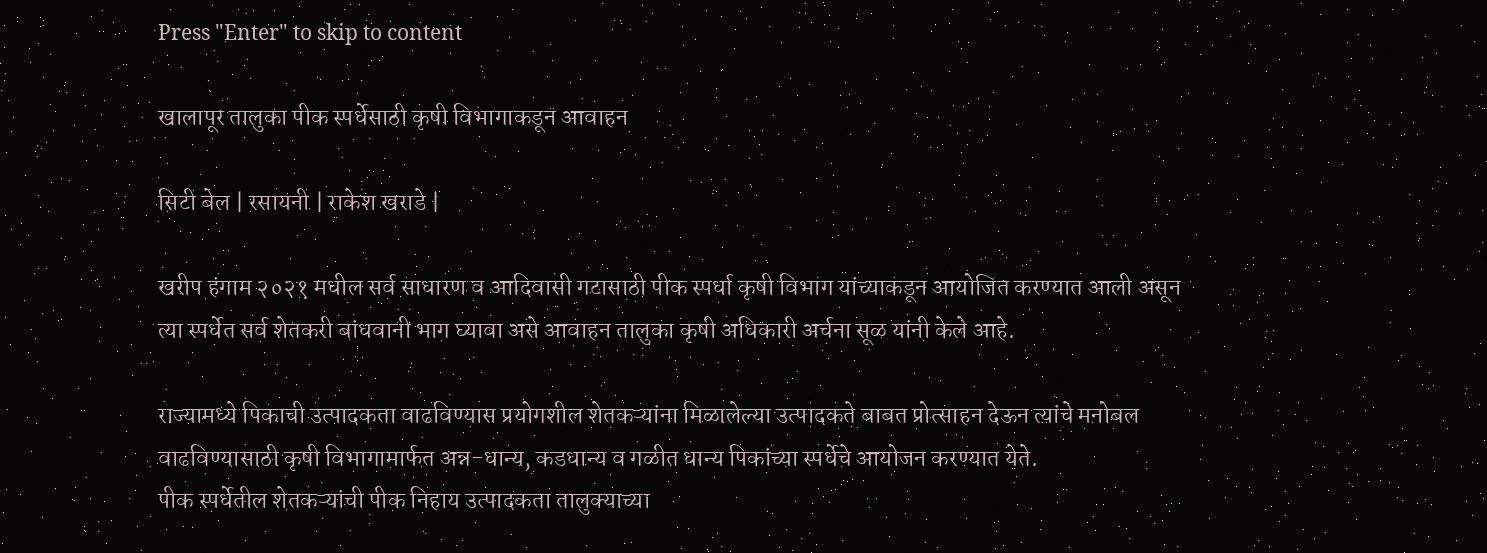Press "Enter" to skip to content

खालापूर तालुका पीक स्पर्धेसाठी कृषी विभागाकडून आवाहन

सिटी बेल | रसायनी | राकेश खराडे |

खरीप हंगाम २०२१ मधील सर्व साधारण व आदिवासी गटासाठी पीक स्पर्धा कृषी विभाग यांच्याकडून आयोजित करण्यात आली असून त्या स्पर्धेत सर्व शेतकरी बांधवानी भाग घ्यावा असे आवाहन तालुका कृषी अधिकारी अर्चना सूळ यांनी केले आहे.

राज्यामध्ये पिकाची उत्पादकता वाढविण्यास प्रयोगशील शेतकऱ्यांना मिळालेल्या उत्पादकते बाबत प्रोत्साहन देऊन त्यांचे मनोबल वाढविण्यासाठी कृषी विभागामार्फत अन्न-धान्य, कडधान्य व गळीत धान्य पिकांच्या स्पर्धेचे आयोजन करण्यात येते.
पीक स्पर्धेतील शेतकऱ्यांची पीक निहाय उत्पादकता तालुक्याच्या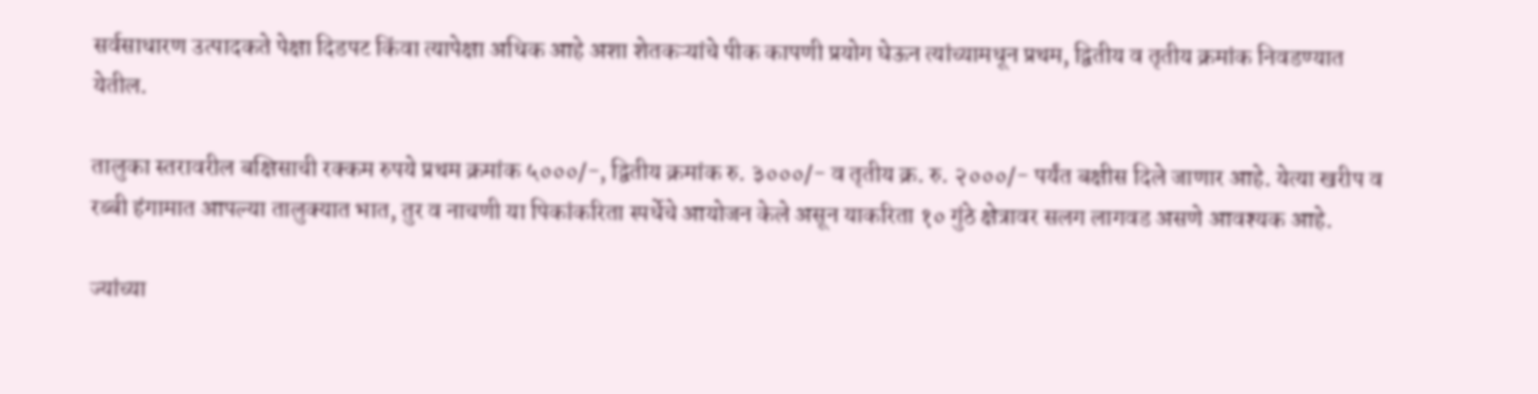सर्वसाधारण उत्पादकते पेक्षा दिडपट किंवा त्यापेक्षा अधिक आहे अशा शेतकऱ्यांचे पीक कापणी प्रयोग घेऊन त्यांच्यामधून प्रथम, द्वितीय व तृतीय क्रमांक निवडण्यात येतील.

तालुका स्तरावरील बक्षिसाची रक्कम रुपये प्रथम क्रमांक ५०००/-, द्वितीय क्रमांक रु. ३०००/- व तृतीय क्र. रु. २०००/- पर्यंत बक्षीस दिले जाणार आहे. येत्या खरीप व रब्बी हंगामात आपल्या तालुक्यात भात, तुर व नाचणी या पिकांकरिता स्पर्धेचे आयोजन केले असून याकरिता १० गुंठे क्षेत्रावर सलग लागवड असणे आवश्यक आहे.

ज्यांच्या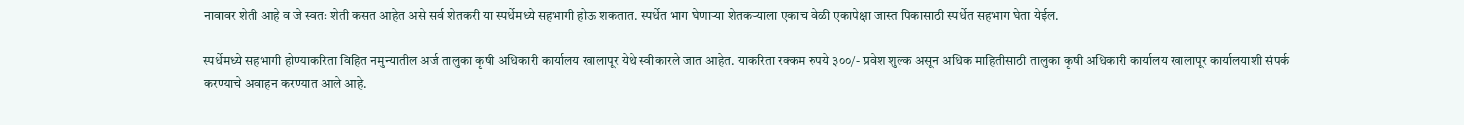नावावर शेती आहे व जे स्वतः शेती कसत आहेत असे सर्व शेतकरी या स्पर्धेमध्ये सहभागी होऊ शकतात. स्पर्धेत भाग घेणार्‍या शेतकर्‍याला एकाच वेळी एकापेक्षा जास्त पिकासाठी स्पर्धेत सहभाग घेता येईल.

स्पर्धेमध्ये सहभागी होण्याकरिता विहित नमुन्यातील अर्ज तालुका कृषी अधिकारी कार्यालय खालापूर येथे स्वीकारले जात आहेत. याकरिता रक्कम रुपये ३००/- प्रवेश शुल्क असून अधिक माहितीसाठी तालुका कृषी अधिकारी कार्यालय खालापूर कार्यालयाशी संपर्क करण्याचे अवाहन करण्यात आले आहे.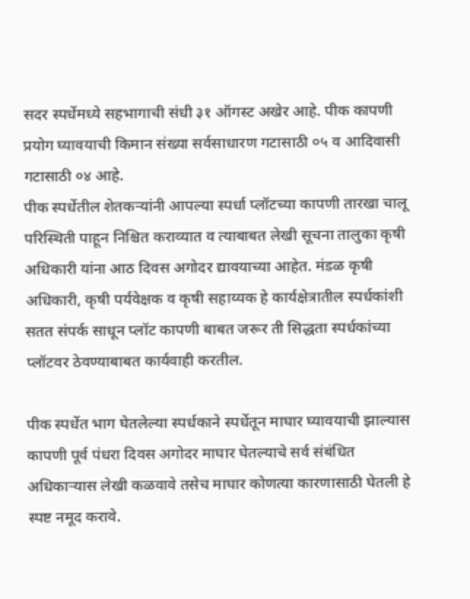सदर स्पर्धेमध्ये सहभागाची संधी ३१ ऑगस्ट अखेर आहे. पीक कापणी प्रयोग घ्यावयाची किमान संख्या सर्वसाधारण गटासाठी ०५ व आदिवासी गटासाठी ०४ आहे.
पीक स्पर्धेतील शेतकऱ्यांनी आपल्या स्पर्धा प्लॉटच्या कापणी तारखा चालू परिस्थिती पाहून निश्चित कराव्यात व त्याबाबत लेखी सूचना तालुका कृषी अधिकारी यांना आठ दिवस अगोदर द्यावयाच्या आहेत. मंडळ कृषी अधिकारी, कृषी पर्यवेक्षक व कृषी सहाय्यक हे कार्यक्षेत्रातील स्पर्धकांशी सतत संपर्क साधून प्लॉट कापणी बाबत जरूर ती सिद्धता स्पर्धकांच्या प्लॉटवर ठेवण्याबाबत कार्यवाही करतील.

पीक स्पर्धेत भाग घेतलेल्या स्पर्धकाने स्पर्धेतून माघार घ्यावयाची झाल्यास कापणी पूर्व पंधरा दिवस अगोदर माघार घेतल्याचे सर्व संबंधित अधिकार्‍यास लेखी कळवावे तसेच माघार कोणत्या कारणासाठी घेतली हे स्पष्ट नमूद करावे.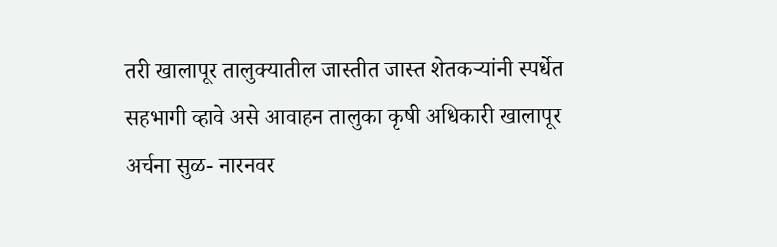तरी खालापूर तालुक्यातील जास्तीत जास्त शेतकऱ्यांनी स्पर्धेत सहभागी व्हावे असे आवाहन तालुका कृषी अधिकारी खालापूर अर्चना सुळ- नारनवर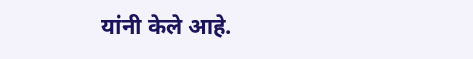यांनी केले आहे.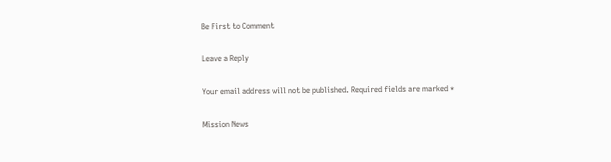Be First to Comment

Leave a Reply

Your email address will not be published. Required fields are marked *

Mission News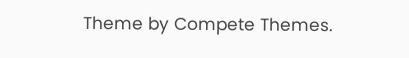Theme by Compete Themes.